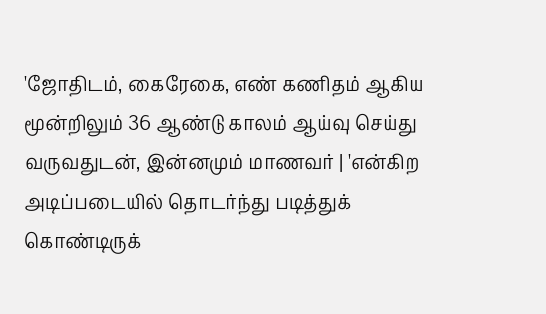'ஜோதிடம், கைரேகை, எண் கணிதம் ஆகிய மூன்றிலும் 36 ஆண்டு காலம் ஆய்வு செய்து
வருவதுடன், இன்னமும் மாணவர் | 'என்கிற அடிப்படையில் தொடர்ந்து படித்துக்
கொண்டிருக்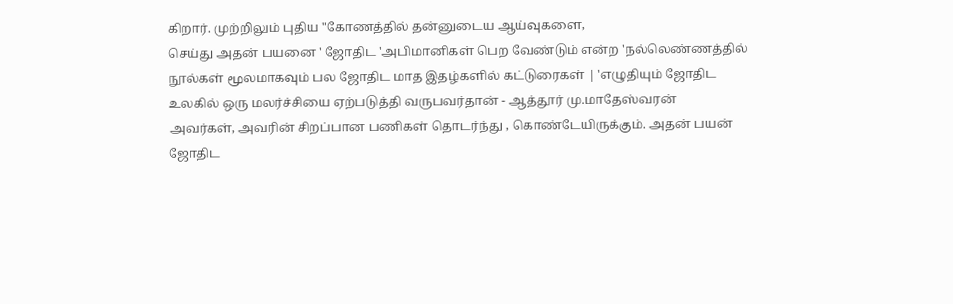கிறார். முற்றிலும் புதிய "கோணத்தில் தன்னுடைய ஆய்வுகளை,
செய்து அதன் பயனை ' ஜோதிட 'அபிமானிகள் பெற வேண்டும் என்ற 'நல்லெண்ணத்தில்
நூல்கள் மூலமாகவும் பல ஜோதிட மாத இதழ்களில் கட்டுரைகள் | 'எழுதியும் ஜோதிட
உலகில் ஒரு மலர்ச்சியை ஏற்படுத்தி வருபவர்தான் - ஆத்தூர் மு.மாதேஸ்வரன்
அவர்கள், அவரின் சிறப்பான பணிகள் தொடர்ந்து , கொண்டேயிருக்கும். அதன் பயன்
ஜோதிட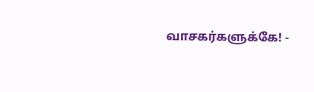வாசகர்களுக்கே! -